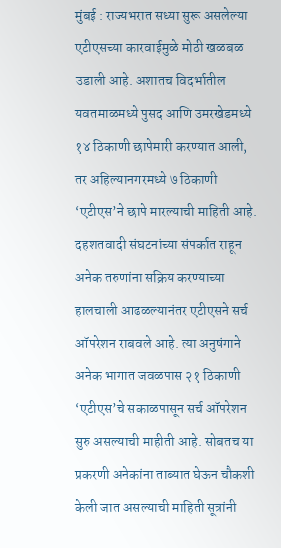मुंबई : राज्यभरात सध्या सुरू असलेल्या एटीएसच्या कारवाईमुळे मोठी खळबळ उडाली आहे. अशातच विदर्भातील यवतमाळमध्ये पुसद आणि उमरखेडमध्ये १४ ठिकाणी छापेमारी करण्यात आली, तर अहिल्यानगरमध्ये ७ ठिकाणी ‘एटीएस’ने छापे मारल्याची माहिती आहे. दहशतवादी संघटनांच्या संपर्कात राहून अनेक तरुणांना सक्रिय करण्याच्या हालचाली आढळल्यानंतर एटीएसने सर्च ऑपरेशन राबवले आहे. त्या अनुषंगाने अनेक भागात जवळपास २१ ठिकाणी ‘एटीएस’चे सकाळपासून सर्च ऑपरेशन सुरु असल्याची माहीती आहे. सोबतच या प्रकरणी अनेकांना ताब्यात घेऊन चौकशी केली जात असल्याची माहिती सूत्रांनी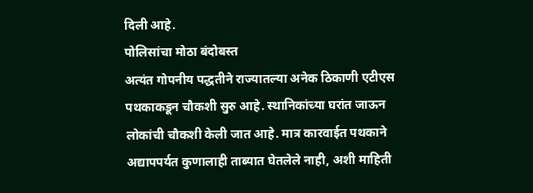दिली आहे.
पोलिसांचा मोठा बंदोबस्त
अत्यंत गोपनीय पद्धतीने राज्यातल्या अनेक ठिकाणी एटीएस पथकाकडून चौकशी सुरु आहे. स्थानिकांच्या घरांत जाऊन लोकांची चौकशी केली जात आहे. मात्र कारवाईत पथकाने अद्यापपर्यत कुणालाही ताब्यात घेतलेले नाही, अशी माहिती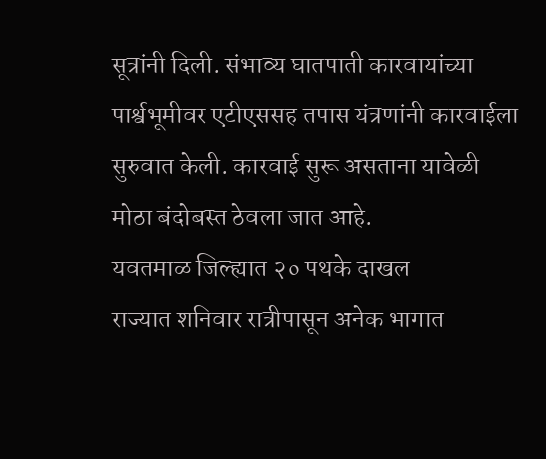सूत्रांनी दिली. संभाव्य घातपाती कारवायांच्या पार्श्वभूमीवर एटीएससह तपास यंत्रणांनी कारवाईला सुरुवात केली. कारवाई सुरू असताना यावेळी मोठा बंदोबस्त ठेवला जात आहे.
यवतमाळ जिल्ह्यात २० पथके दाखल
राज्यात शनिवार रात्रीपासून अनेक भागात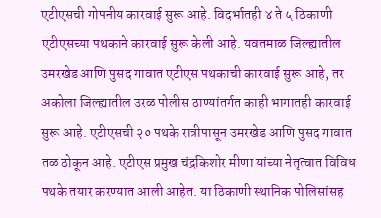एटीएसची गोपनीय कारवाई सुरू आहे. विदर्भातही ४ ते ५ ठिकाणी एटीएसच्या पथकाने कारवाई सुरू केली आहे. यवतमाळ जिल्ह्यातील उमरखेड आणि पुसद गावात एटीएस पथकाची कारवाई सुरू आहे, तर अकोला जिल्ह्यातील उरळ पोलीस ठाण्यांतर्गत काही भागातही कारवाई सुरू आहे. एटीएसची २० पथके रात्रीपासून उमरखेड आणि पुसद गावात तळ ठोकून आहे. एटीएस प्रमुख चंद्रकिशोर मीणा यांच्या नेतृत्वात विविध पथके तयार करण्यात आली आहेत. या ठिकाणी स्थानिक पोलिसांसह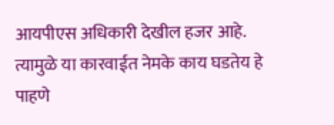आयपीएस अधिकारी देखील हजर आहे. त्यामुळे या कारवाईत नेमके काय घडतेय हे पाहणे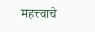महत्त्वाचे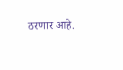ठरणार आहे.